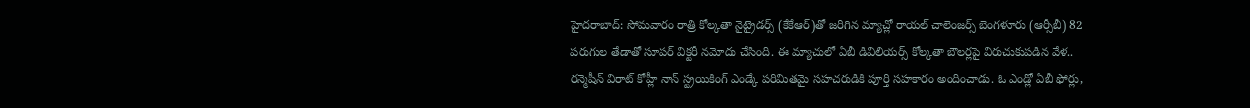హైదరాబాద్: సోమవారం రాత్రి కోల్కతా నైట్రైడర్స్ (కేకేఆర్)తో జరిగిన మ్యాచ్లో రాయల్ చాలెంజర్స్ బెంగళూరు (ఆర్సీబీ) 82 పరుగుల తేడాతో సూపర్ విక్టరీ నమోదు చేసింది. ఈ మ్యాచులో ఏబీ డివిలియర్స్ కోల్కతా బౌలర్లపై విరుచుకుపడిన వేళ.. రన్మెషీన్ విరాట్ కోహ్లీ నాన్ స్ట్రయికింగ్ ఎండ్కే పరిమితమై సహచరుడికి పూర్తి సహకారం అందించాడు. ఓ ఎండ్లో ఏబీ ఫోర్లు,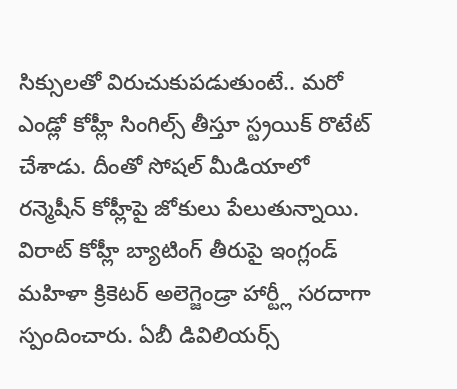సిక్సులతో విరుచుకుపడుతుంటే.. మరో ఎండ్లో కోహ్లీ సింగిల్స్ తీస్తూ స్ట్రయిక్ రొటేట్ చేశాడు. దీంతో సోషల్ మీడియాలో రన్మెషీన్ కోహ్లీపై జోకులు పేలుతున్నాయి.
విరాట్ కోహ్లీ బ్యాటింగ్ తీరుపై ఇంగ్లండ్ మహిళా క్రికెటర్ అలెగ్జెండ్రా హార్ట్లీ సరదాగా స్పందించారు. ఏబీ డివిలియర్స్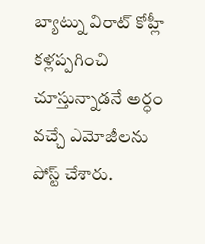బ్యాట్ను విరాట్ కోహ్లీ కళ్లప్పగించి చూస్తున్నాడనే అర్ధం వచ్చే ఎమోజీలను పోస్ట్ చేశారు.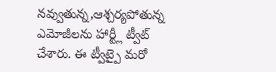నవ్వుతున్న,ఆశ్చర్యపోతున్న ఎమోజీలను హార్ట్లీ ట్వీట్ చేశారు. ఈ ట్వీట్పై మరో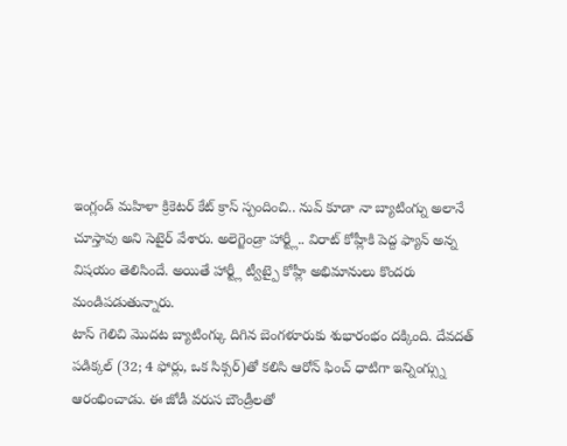ఇంగ్లండ్ మహిళా క్రికెటర్ కేట్ క్రాస్ స్పందించి.. నువ్ కూడా నా బ్యాటింగ్ను అలానే చూస్తావు అని సెటైర్ వేశారు. అలెగ్జెండ్రా హార్ట్లీ.. విరాట్ కోహ్లీకి పెద్ద ఫ్యాన్ అన్న విషయం తెలిసిందే. అయితే హార్ట్లీ ట్వీట్పై కోహ్లీ అభిమానులు కొందరు మండిపడుతున్నారు.
టాస్ గెలిచి మొదట బ్యాటింగ్కు దిగిన బెంగళూరుకు శుభారంభం దక్కింది. దేవదత్ పడిక్కల్ (32; 4 ఫోర్లు, ఒక సిక్సర్)తో కలిసి ఆరోన్ ఫించ్ ధాటిగా ఇన్నింగ్స్ను ఆరంభించాడు. ఈ జోడీ వరుస బౌండ్రీలతో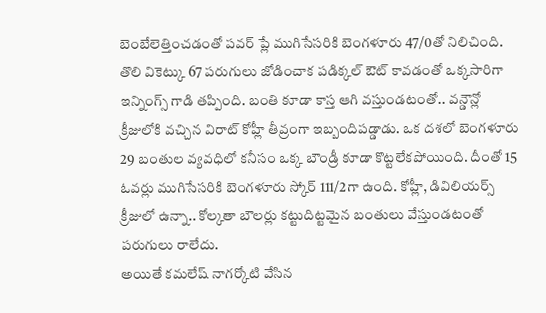బెంబేలెత్తించడంతో పవర్ ప్లే ముగిసేసరికి బెంగళూరు 47/0తో నిలిచింది. తొలి వికెట్కు 67 పరుగులు జోడించాక పడిక్కల్ ఔట్ కావడంతో ఒక్కసారిగా ఇన్నింగ్స్ గాడి తప్పింది. బంతి కూడా కాస్త ఆగి వస్తుండటంతో.. వన్డౌన్లో క్రీజులోకి వచ్చిన విరాట్ కోహ్లీ తీవ్రంగా ఇబ్బందిపడ్డాడు. ఒక దశలో బెంగళూరు 29 బంతుల వ్యవధిలో కనీసం ఒక్క బౌండ్రీ కూడా కొట్టలేకపోయింది. దీంతో 15 ఓవర్లు ముగిసేసరికి బెంగళూరు స్కోర్ 111/2గా ఉంది. కోహ్లీ, డివిలియర్స్ క్రీజులో ఉన్నా.. కోల్కతా బౌలర్లు కట్టుదిట్టమైన బంతులు వేస్తుండటంతో పరుగులు రాలేదు.
అయితే కమలేష్ నాగర్కోటి వేసిన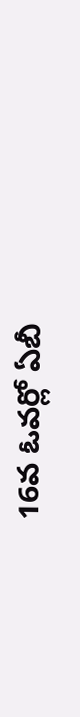16వ ఓవర్లో ఏబీ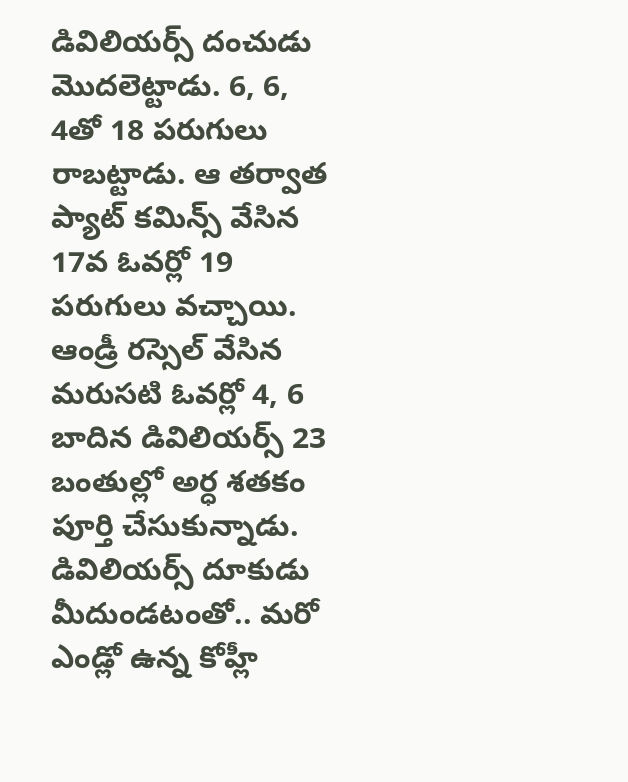డివిలియర్స్ దంచుడు మొదలెట్టాడు. 6, 6, 4తో 18 పరుగులు రాబట్టాడు. ఆ తర్వాత ప్యాట్ కమిన్స్ వేసిన 17వ ఓవర్లో 19 పరుగులు వచ్చాయి. ఆండ్రీ రస్సెల్ వేసిన మరుసటి ఓవర్లో 4, 6 బాదిన డివిలియర్స్ 23 బంతుల్లో అర్ధ శతకం పూర్తి చేసుకున్నాడు. డివిలియర్స్ దూకుడు మీదుండటంతో.. మరో ఎండ్లో ఉన్న కోహ్లీ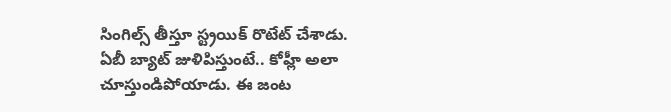సింగిల్స్ తీస్తూ స్ట్రయిక్ రొటేట్ చేశాడు. ఏబీ బ్యాట్ జుళిపిస్తుంటే.. కోహ్లీ అలా చూస్తుండిపోయాడు. ఈ జంట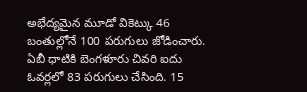అభేద్యమైన మూడో వికెట్కు 46 బంతుల్లోనే 100 పరుగులు జోడించారు. ఏబీ ధాటికి బెంగళూరు చివరి ఐదు ఓవర్లలో 83 పరుగులు చేసింది. 15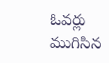ఓవర్లు ముగిసిన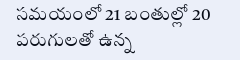సమయంలో 21 బంతుల్లో 20 పరుగులతో ఉన్న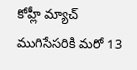కోహ్లీ మ్యాచ్ ముగిసేసరికి మరో 13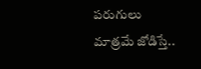పరుగులు మాత్రమే జోడిస్తే..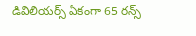డివిలియర్స్ ఏకంగా 65 రన్స్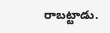రాబట్టాడు.